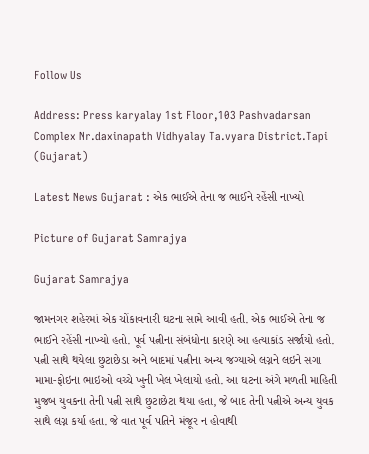Follow Us

Address: Press karyalay 1st Floor,103 Pashvadarsan Complex Nr.daxinapath Vidhyalay Ta.vyara District.Tapi (Gujarat)

Latest News Gujarat : એક ભાઈએ તેના જ ભાઈને રહેંસી નાખ્યો

Picture of Gujarat Samrajya

Gujarat Samrajya

જામનગર શહેરમાં એક ચોંકાવનારી ઘટના સામે આવી હતી. એક ભાઈએ તેના જ ભાઈને રહેંસી નાખ્યો હતો. પૂર્વ પત્નીના સંબંધોના કારણે આ હત્યાકાંડ સર્જાયો હતો. પત્ની સાથે થયેલા છુટાછેડા અને બાદમાં પત્નીના અન્ય જગ્યાએ લગ્નને લઇને સગા મામા-ફોઇના ભાઇઓ વચ્ચે ખુની ખેલ ખેલાયો હતો. આ ઘટના અંગે મળતી માહિતી મુજબ યુવકના તેની પત્ની સાથે છુટાછેટા થયા હતા, જે બાદ તેની પત્નીએ અન્ય યુવક સાથે લગ્ન કર્યા હતા. જે વાત પૂર્વ પતિને મંજૂર ન હોવાથી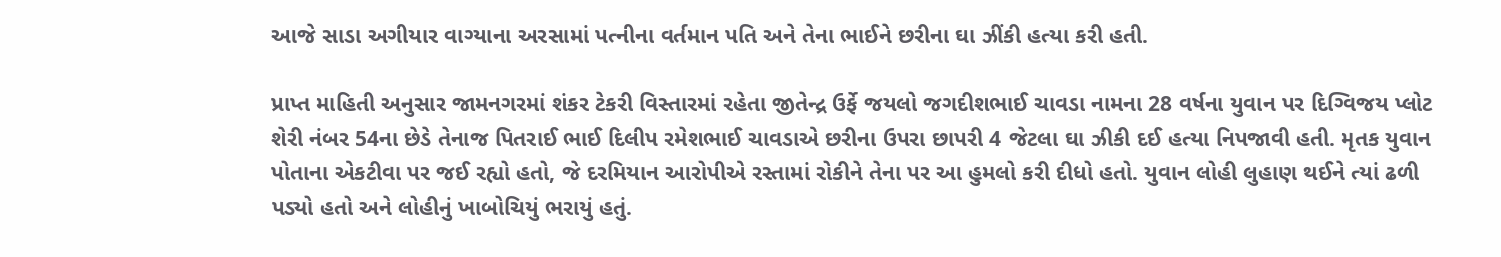આજે સાડા અગીયાર વાગ્યાના અરસામાં પત્નીના વર્તમાન પતિ અને તેના ભાઈને છરીના ઘા ઝીંકી હત્યા કરી હતી.

પ્રાપ્ત માહિતી અનુસાર જામનગરમાં શંકર ટેકરી વિસ્તારમાં રહેતા જીતેન્દ્ર ઉર્ફે જયલો જગદીશભાઈ ચાવડા નામના 28 વર્ષના યુવાન પર દિગ્વિજય પ્લોટ શેરી નંબર 54ના છેડે તેનાજ પિતરાઈ ભાઈ દિલીપ રમેશભાઈ ચાવડાએ છરીના ઉપરા છાપરી 4 જેટલા ઘા ઝીકી દઈ હત્યા નિપજાવી હતી. મૃતક યુવાન પોતાના એકટીવા પર જઈ રહ્યો હતો, જે દરમિયાન આરોપીએ રસ્તામાં રોકીને તેના પર આ હુમલો કરી દીધો હતો. યુવાન લોહી લુહાણ થઈને ત્યાં ઢળી પડ્યો હતો અને લોહીનું ખાબોચિયું ભરાયું હતું.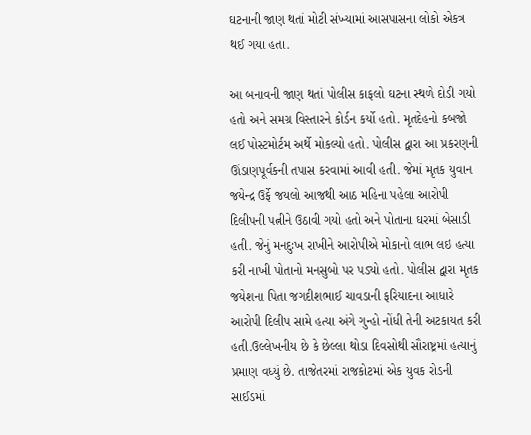ઘટનાની જાણ થતાં મોટી સંખ્યામાં આસપાસના લોકો એકત્ર થઈ ગયા હતા.

આ બનાવની જાણ થતાં પોલીસ કાફલો ઘટના સ્થળે દોડી ગયો હતો અને સમગ્ર વિસ્તારને કોર્ડન કર્યો હતો. મૃતદેહનો કબજો લઈ પોસ્ટમોર્ટમ અર્થે મોકલ્યો હતો. પોલીસ દ્વારા આ પ્રકરણની ઊંડાણપૂર્વકની તપાસ કરવામાં આવી હતી. જેમાં મૃતક યુવાન જયેન્દ્ર ઉર્ફે જયલો આજથી આઠ મહિના પહેલા આરોપી દિલીપની પત્નીને ઉઠાવી ગયો હતો અને પોતાના ઘરમાં બેસાડી હતી. જેનું મનદુઃખ રાખીને આરોપીએ મોકાનો લાભ લઇ હત્યા કરી નાખી પોતાનો મનસુબો પર પડ્યો હતો. પોલીસ દ્વારા મૃતક જયેશના પિતા જગદીશભાઈ ચાવડાની ફરિયાદના આધારે આરોપી દિલીપ સામે હત્યા અંગે ગુન્હો નોંધી તેની અટકાયત કરી હતી.ઉલ્લેખનીય છે કે છેલ્લા થોડા દિવસોથી સૌરાષ્ટ્રમાં હત્યાનું પ્રમાણ વધ્યું છે. તાજેતરમાં રાજકોટમાં એક યુવક રોડની સાઈડમાં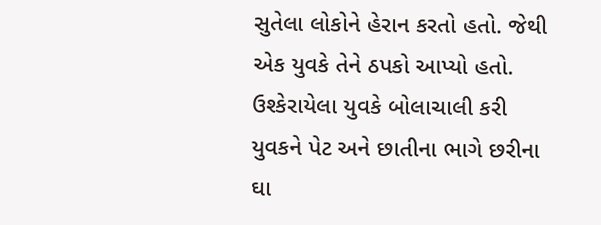સુતેલા લોકોને હેરાન કરતો હતો. જેથી એક યુવકે તેને ઠપકો આપ્યો હતો. ઉશ્કેરાયેલા યુવકે બોલાચાલી કરી યુવકને પેટ અને છાતીના ભાગે છરીના ઘા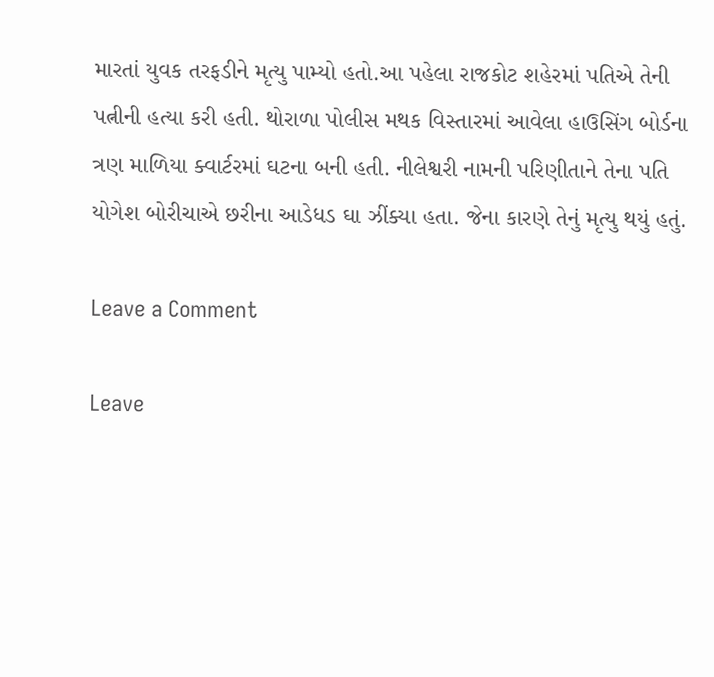મારતાં યુવક તરફડીને મૃત્યુ પામ્યો હતો.આ પહેલા રાજકોટ શહેરમાં પતિએ તેની પત્નીની હત્યા કરી હતી. થોરાળા પોલીસ મથક વિસ્તારમાં આવેલા હાઉસિંગ બોર્ડના ત્રણ માળિયા ક્વાર્ટરમાં ઘટના બની હતી. નીલેશ્વરી નામની પરિણીતાને તેના પતિ યોગેશ બોરીચાએ છરીના આડેધડ ઘા ઝીંક્યા હતા. જેના કારણે તેનું મૃત્યુ થયું હતું.

Leave a Comment

Leave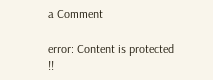a Comment

error: Content is protected !!